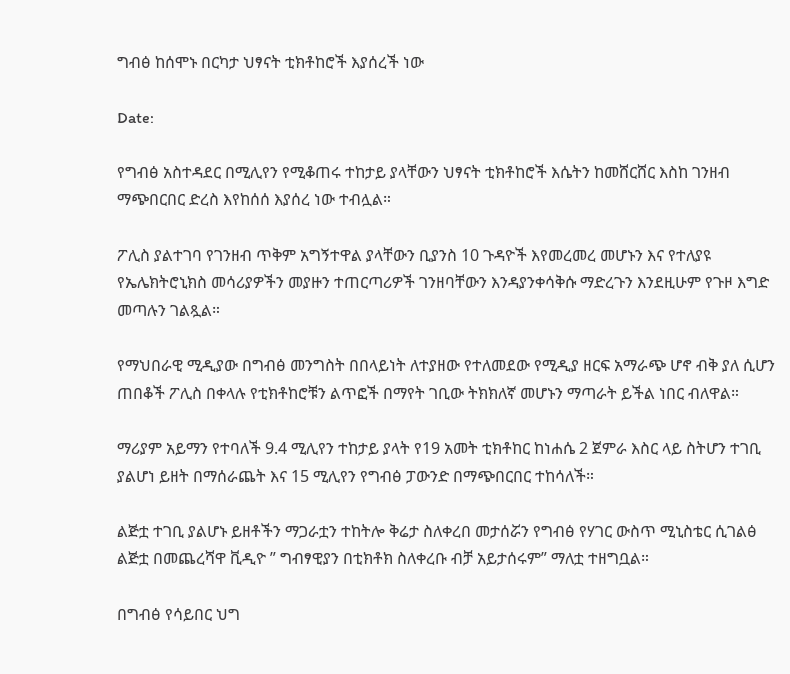ግብፅ ከሰሞኑ በርካታ ህፃናት ቲክቶከሮች እያሰረች ነው

Date:

የግብፅ አስተዳደር በሚሊየን የሚቆጠሩ ተከታይ ያላቸውን ህፃናት ቲክቶከሮች እሴትን ከመሸርሸር እስከ ገንዘብ ማጭበርበር ድረስ እየከሰሰ እያሰረ ነው ተብሏል።

ፖሊስ ያልተገባ የገንዘብ ጥቅም አግኝተዋል ያላቸውን ቢያንስ 10 ጉዳዮች እየመረመረ መሆኑን እና የተለያዩ የኤሌክትሮኒክስ መሳሪያዎችን መያዙን ተጠርጣሪዎች ገንዘባቸውን እንዳያንቀሳቅሱ ማድረጉን እንደዚሁም የጉዞ እግድ መጣሉን ገልጿል።

የማህበራዊ ሚዲያው በግብፅ መንግስት በበላይነት ለተያዘው የተለመደው የሚዲያ ዘርፍ አማራጭ ሆኖ ብቅ ያለ ሲሆን ጠበቆች ፖሊስ በቀላሉ የቲክቶከሮቹን ልጥፎች በማየት ገቢው ትክክለኛ መሆኑን ማጣራት ይችል ነበር ብለዋል።

ማሪያም አይማን የተባለች 9.4 ሚሊየን ተከታይ ያላት የ19 አመት ቲክቶከር ከነሐሴ 2 ጀምራ እስር ላይ ስትሆን ተገቢ ያልሆነ ይዘት በማሰራጨት እና 15 ሚሊየን የግብፅ ፓውንድ በማጭበርበር ተከሳለች።

ልጅቷ ተገቢ ያልሆኑ ይዘቶችን ማጋራቷን ተከትሎ ቅሬታ ስለቀረበ መታሰሯን የግብፅ የሃገር ውስጥ ሚኒስቴር ሲገልፅ ልጅቷ በመጨረሻዋ ቪዲዮ ” ግብፃዊያን በቲክቶክ ስለቀረቡ ብቻ አይታሰሩም” ማለቷ ተዘግቧል።

በግብፅ የሳይበር ህግ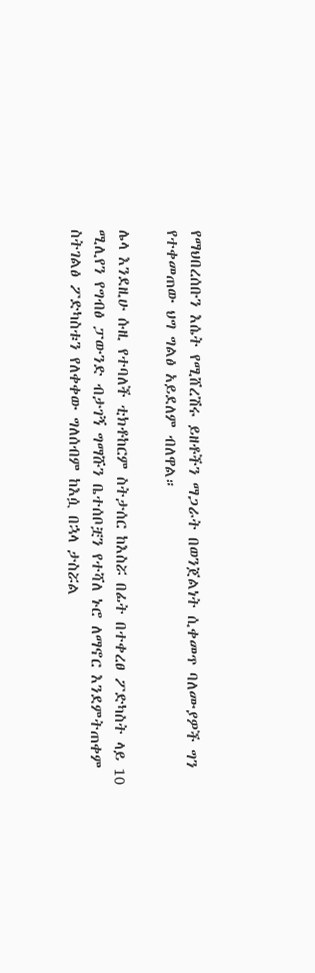የማህበረሰቡን እሴት የሚሸረሽሩ ይዘቶችን ማጋራት በወንጀልነት ሲቀመጥ ባለሙያዎች ግን የተቀመጠው ህግ ግልፅ አይደለም ብለዋል።

ሌላ እንደዚሁ ሱዚ የተባለች ቲክቶከርም ስትታሰር ከእስሯ በፊት በተቀረፀ ፖድካስት ላይ 10 ሚሊየን የግብፅ ፓውንድ ብታገኝ ግማሹን ቤተሰቦቿን የተሻለ ኑሮ ለማኖር እንደምትጠቀም ስትገልፅ ፖድካስቱን የለቀቀው ግለሰብም ከእሷ በኋላ ታስሯል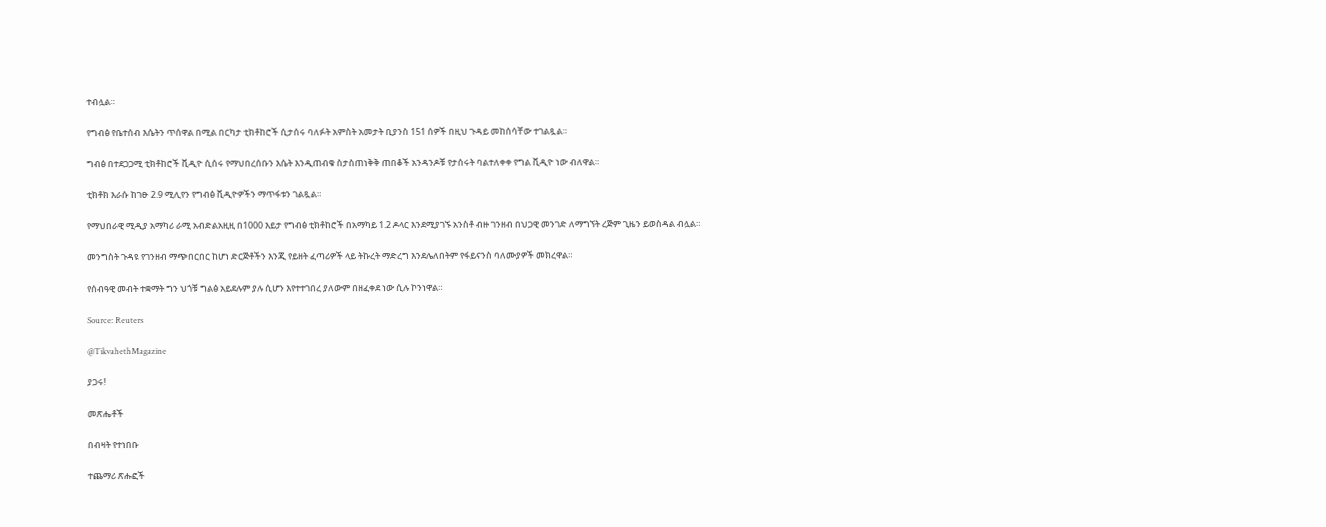ተብሏል።

የግብፅ የቤተሰብ እሴትን ጥሰዋል በሚል በርካታ ቲክቶከሮች ሲታሰሩ ባለፉት አምስት አመታት ቢያንስ 151 ሰዎች በዚህ ጉዳይ መከሰሳቸው ተገልጿል።

ግብፅ በተደጋጋሚ ቲክቶከሮች ቪዲዮ ሲሰሩ የማህበረሰቡን እሴት እንዲጠብቁ ስታስጠነቅቅ ጠበቆች አንዳንዶቹ የታሰሩት ባልተለቀቀ የግል ቪዲዮ ነው ብለዋል።

ቲክቶክ እራሱ ከገፁ 2.9 ሚሊየን የግብፅ ቪዲዮዎችን ማጥፋቱን ገልጿል።

የማህበራዊ ሚዲያ አማካሪ ራሚ አብድልአዚዚ በ1000 እይታ የግብፅ ቲክቶከሮች በአማካይ 1.2 ዶላር እንደሚያገኙ አንስቶ ብዙ ገንዘብ በህጋዊ መንገድ ለማግኘት ረጅም ጊዜን ይወስዳል ብሏል።

መንግስት ጉዳዩ የገንዘብ ማጭበርበር ከሆነ ድርጅቶችን እንጂ የይዘት ፈጣሪዎች ላይ ትኩረት ማድረግ እንደሌለበትም የፋይናንስ ባለሙያዎች መክረዋል።

የሰብዓዊ መብት ተቋማት ግን ህጎቹ ግልፅ አይደሉም ያሉ ሲሆን እየተተገበረ ያለውም በዘፈቀደ ነው ሲሉ ኮንነዋል።

Source: Reuters

@TikvahethMagazine

ያጋሩ!

መጽሔቶች

በብዛት የተነበቡ

ተጨማሪ ጽሑፎች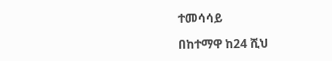ተመሳሳይ

በከተማዋ ከ24 ሺህ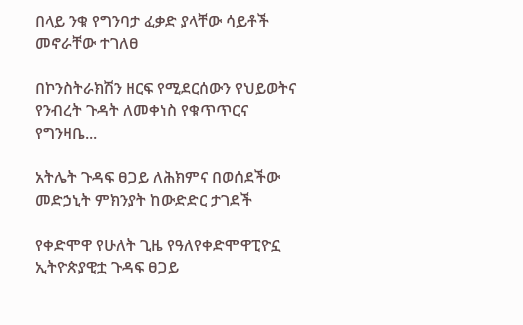በላይ ንቁ የግንባታ ፈቃድ ያላቸው ሳይቶች መኖራቸው ተገለፀ

በኮንስትራክሽን ዘርፍ የሚደርሰውን የህይወትና የንብረት ጉዳት ለመቀነስ የቁጥጥርና የግንዛቤ...

አትሌት ጉዳፍ ፀጋይ ለሕክምና በወሰደችው መድኃኒት ምክንያት ከውድድር ታገደች

የቀድሞዋ የሁለት ጊዜ የዓለየቀድሞዋፒዮኗ ኢትዮጵያዊቷ ጉዳፍ ፀጋይ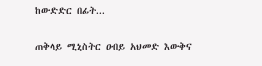ከውድድር በፊት...

ጠቅላይ ሚኒስትር ዐብይ አህመድ እውቅና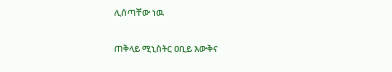ሊሰጣቸው ነዉ

ጠቅላይ ሚኒስትር ዐቢይ እውቅና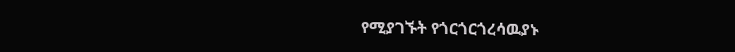የሚያገኙት የጎርጎርጎረሳዉያኑ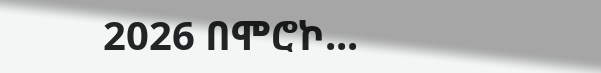2026 በሞሮኮ...